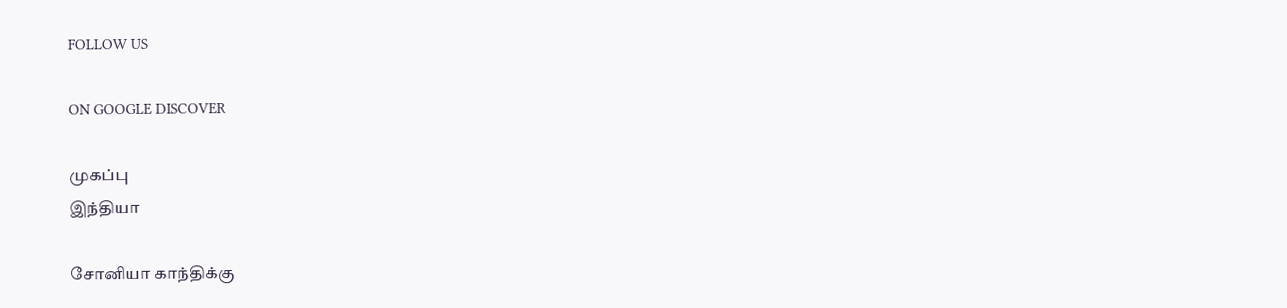FOLLOW US

ON GOOGLE DISCOVER

முகப்பு
இந்தியா

சோனியா காந்திக்கு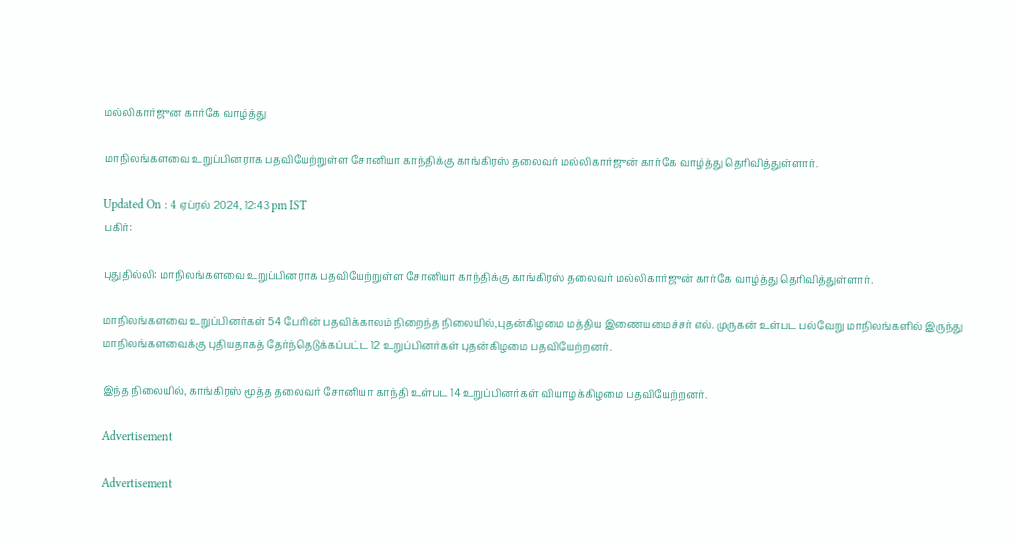மல்லிகார்ஜுன கார்கே வாழ்த்து

மாநிலங்களவை உறுப்பினராக பதவியேற்றுள்ள சோனியா காந்திக்கு காங்கிரஸ் தலைவர் மல்லிகார்ஜுன் கார்கே வாழ்த்து தெரிவித்துள்ளார்.

Updated On : 4 ஏப்ரல் 2024, 12:43 pm IST
பகிர்:

புதுதில்லி: மாநிலங்களவை உறுப்பினராக பதவியேற்றுள்ள சோனியா காந்திக்கு காங்கிரஸ் தலைவர் மல்லிகார்ஜுன் கார்கே வாழ்த்து தெரிவித்துள்ளார்.

மாநிலங்களவை உறுப்பினர்கள் 54 பேரின் பதவிக்காலம் நிறைந்த நிலையில்,புதன்கிழமை மத்திய இணையமைச்சர் எல். முருகன் உள்பட பல்வேறு மாநிலங்களில் இருந்து மாநிலங்களவைக்கு புதியதாகத் தேர்ந்தெடுக்கப்பட்ட 12 உறுப்பினர்கள் புதன்கிழமை பதவியேற்றனர்.

இந்த நிலையில், காங்கிரஸ் மூத்த தலைவர் சோனியா காந்தி உள்பட 14 உறுப்பினர்கள் வியாழக்கிழமை பதவியேற்றனர்.

Advertisement

Advertisement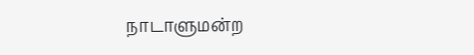நாடாளுமன்ற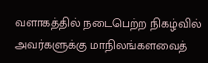வளாகத்தில் நடைபெற்ற நிகழ்வில் அவர்களுக்கு மாநிலங்களவைத்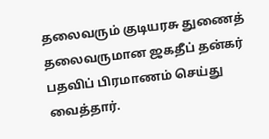தலைவரும் குடியரசு துணைத் தலைவருமான ஜகதீப் தன்கர் பதவிப் பிரமாணம் செய்து வைத்தார்.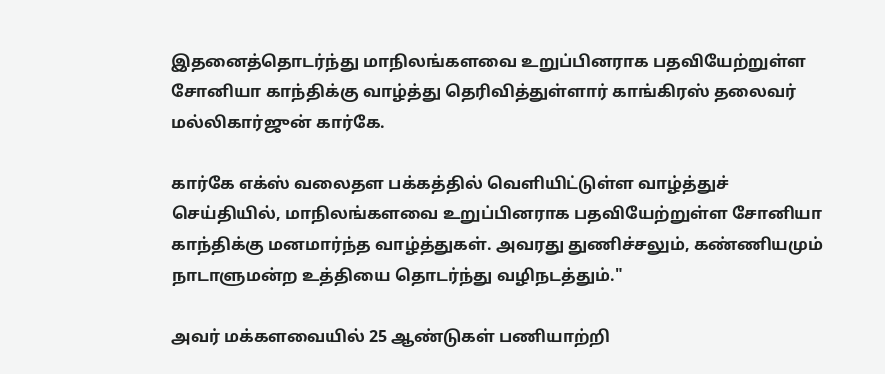இதனைத்தொடர்ந்து மாநிலங்களவை உறுப்பினராக பதவியேற்றுள்ள சோனியா காந்திக்கு வாழ்த்து தெரிவித்துள்ளார் காங்கிரஸ் தலைவர் மல்லிகார்ஜுன் கார்கே.

கார்கே எக்ஸ் வலைதள பக்கத்தில் வெளியிட்டுள்ள வாழ்த்துச் செய்தியில், மாநிலங்களவை உறுப்பினராக பதவியேற்றுள்ள சோனியா காந்திக்கு மனமார்ந்த வாழ்த்துகள். அவரது துணிச்சலும், கண்ணியமும் நாடாளுமன்ற உத்தியை தொடர்ந்து வழிநடத்தும்."

அவர் மக்களவையில் 25 ஆண்டுகள் பணியாற்றி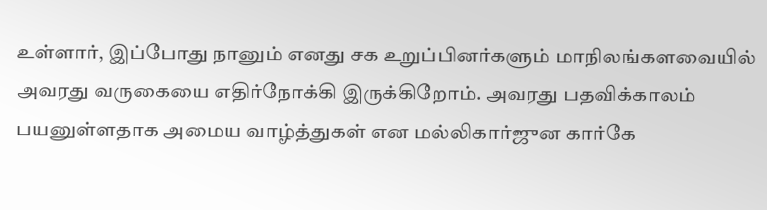உள்ளார், இப்போது நானும் எனது சக உறுப்பினர்களும் மாநிலங்களவையில் அவரது வருகையை எதிர்நோக்கி இருக்கிறோம். அவரது பதவிக்காலம் பயனுள்ளதாக அமைய வாழ்த்துகள் என மல்லிகார்ஜுன கார்கே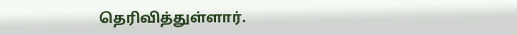தெரிவித்துள்ளார்.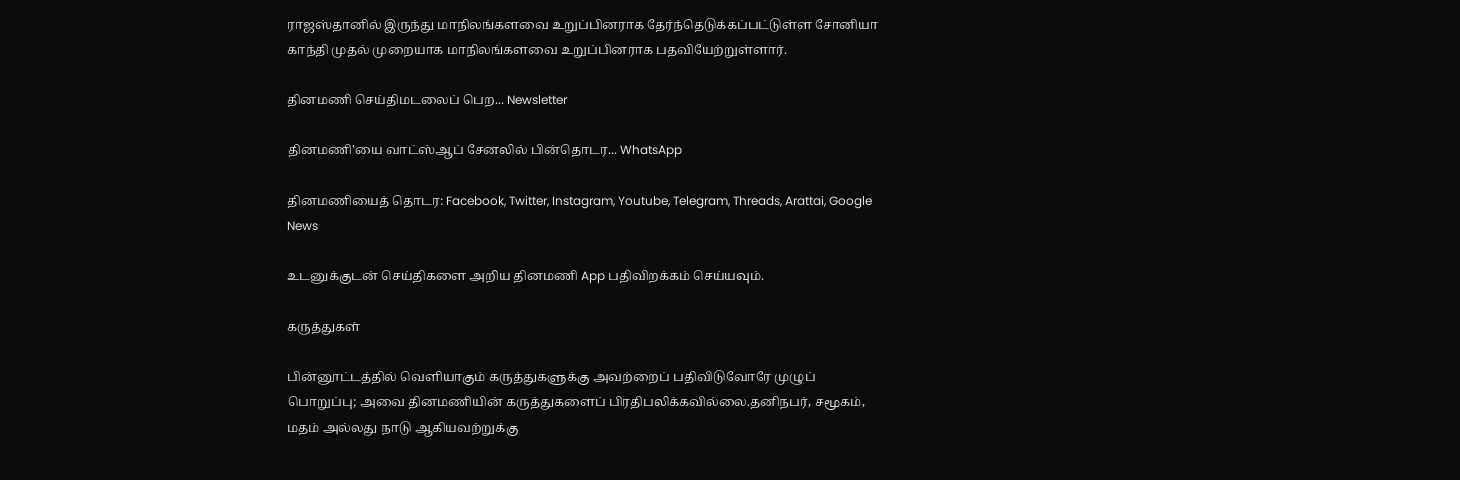ராஜஸ்தானில் இருந்து மாநிலங்களவை உறுப்பினராக தேர்ந்தெடுக்கப்பட்டுள்ள சோனியா காந்தி முதல் முறையாக மாநிலங்களவை உறுப்பினராக பதவியேற்றுள்ளார்.

தினமணி செய்திமடலைப் பெற... Newsletter

தினமணி'யை வாட்ஸ்ஆப் சேனலில் பின்தொடர... WhatsApp

தினமணியைத் தொடர: Facebook, Twitter, Instagram, Youtube, Telegram, Threads, Arattai, Google News

உடனுக்குடன் செய்திகளை அறிய தினமணி App பதிவிறக்கம் செய்யவும்.

கருத்துகள்

பின்னூட்டத்தில் வெளியாகும் கருத்துகளுக்கு அவற்றைப் பதிவிடுவோரே முழுப் பொறுப்பு; அவை தினமணியின் கருத்துகளைப் பிரதிபலிக்கவில்லை.தனிநபர், சமூகம், மதம் அல்லது நாடு ஆகியவற்றுக்கு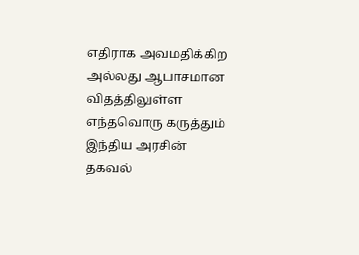எதிராக அவமதிக்கிற அல்லது ஆபாசமான விதத்திலுள்ள எந்தவொரு கருத்தும் இந்திய அரசின் தகவல்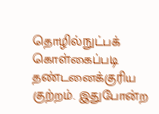தொழில்நுட்பக் கொள்கைப்படி தண்டனைக்குரிய குற்றம். இதுபோன்ற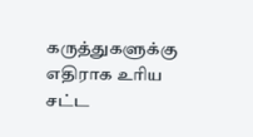கருத்துகளுக்கு எதிராக உரிய சட்ட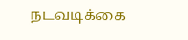நடவடிக்கை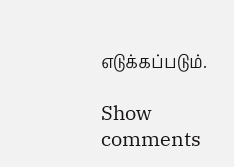எடுக்கப்படும்.

Show comments